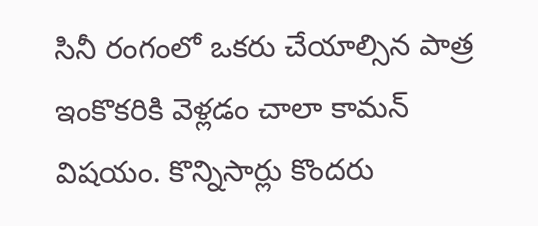సినీ రంగంలో ఒకరు చేయాల్సిన పాత్ర ఇంకొకరికి వెళ్లడం చాలా కామన్ విషయం. కొన్నిసార్లు కొందరు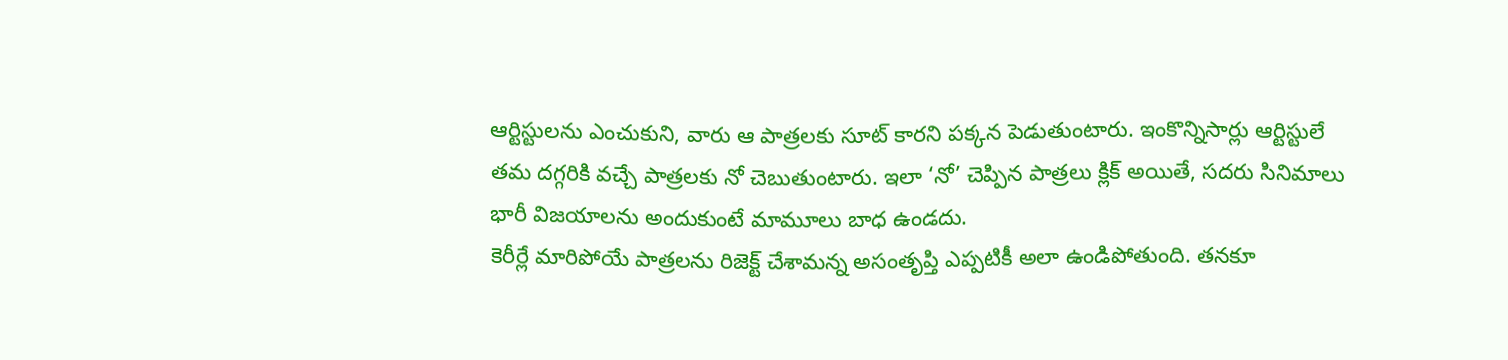ఆర్టిస్టులను ఎంచుకుని, వారు ఆ పాత్రలకు సూట్ కారని పక్కన పెడుతుంటారు. ఇంకొన్నిసార్లు ఆర్టిస్టులే తమ దగ్గరికి వచ్చే పాత్రలకు నో చెబుతుంటారు. ఇలా ‘నో’ చెప్పిన పాత్రలు క్లిక్ అయితే, సదరు సినిమాలు భారీ విజయాలను అందుకుంటే మామూలు బాధ ఉండదు.
కెరీర్లే మారిపోయే పాత్రలను రిజెక్ట్ చేశామన్న అసంతృప్తి ఎప్పటికీ అలా ఉండిపోతుంది. తనకూ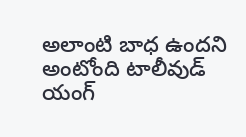అలాంటి బాధ ఉందని అంటోంది టాలీవుడ్ యంగ్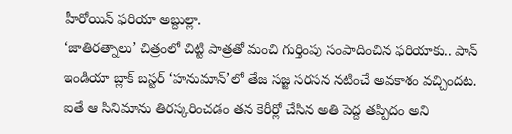హీరోయిన్ ఫరియా అబ్దుల్లా.
‘జాతిరత్నాలు’ చిత్రంలో చిట్టి పాత్రతో మంచి గుర్తింపు సంపాదించిన ఫరియాకు.. పాన్ ఇండియా బ్లాక్ బస్టర్ ‘హనుమాన్’లో తేజ సజ్జ సరసన నటించే అవకాశం వచ్చిందట. ఐతే ఆ సినిమాను తిరస్కరించడం తన కెరీర్లో చేసిన అతి పెద్ద తప్పిదం అని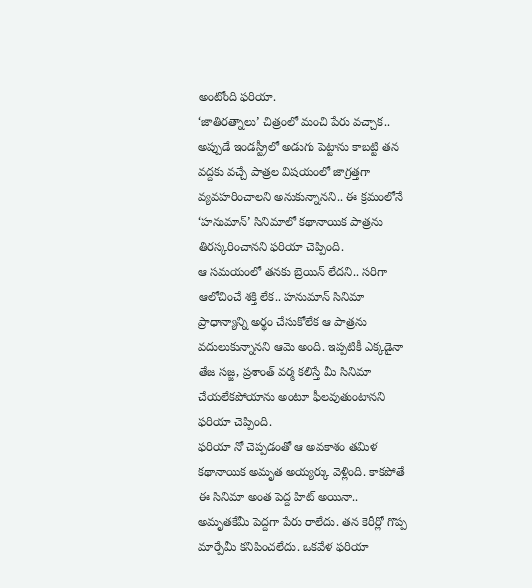అంటోంది ఫరియా.
‘జాతిరత్నాలు’ చిత్రంలో మంచి పేరు వచ్చాక.. అప్పుడే ఇండస్ట్రీలో అడుగు పెట్టాను కాబట్టి తన వద్దకు వచ్చే పాత్రల విషయంలో జాగ్రత్తగా వ్యవహరించాలని అనుకున్నానని.. ఈ క్రమంలోనే ‘హనుమాన్’ సినిమాలో కథానాయిక పాత్రను తిరస్కరించానని ఫరియా చెప్పింది.
ఆ సమయంలో తనకు బ్రెయిన్ లేదని.. సరిగా ఆలోచించే శక్తి లేక.. హనుమాన్ సినిమా ప్రాధాన్యాన్ని అర్థం చేసుకోలేక ఆ పాత్రను వదులుకున్నానని ఆమె అంది. ఇప్పటికీ ఎక్కడైనా తేజ సజ్జ, ప్రశాంత్ వర్మ కలిస్తే మీ సినిమా చేయలేకపోయాను అంటూ ఫీలవుతుంటానని ఫరియా చెప్పింది.
ఫరియా నో చెప్పడంతో ఆ అవకాశం తమిళ కథానాయిక అమృత అయ్యర్కు వెళ్లింది. కాకపోతే ఈ సినిమా అంత పెద్ద హిట్ అయినా.. అమృతకేమీ పెద్దగా పేరు రాలేదు. తన కెరీర్లో గొప్ప మార్పేమీ కనిపించలేదు. ఒకవేళ ఫరియా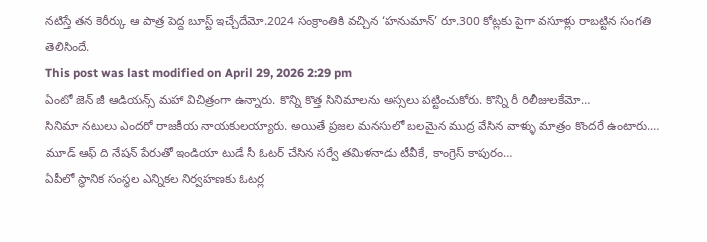నటిస్తే తన కెరీర్కు ఆ పాత్ర పెద్ద బూస్ట్ ఇచ్చేదేమో.2024 సంక్రాంతికి వచ్చిన ‘హనుమాన్’ రూ.300 కోట్లకు పైగా వసూళ్లు రాబట్టిన సంగతి తెలిసిందే.
This post was last modified on April 29, 2026 2:29 pm
ఏంటో జెన్ జీ ఆడియన్స్ మహా విచిత్రంగా ఉన్నారు. కొన్ని కొత్త సినిమాలను అస్సలు పట్టించుకోరు. కొన్ని రీ రిలీజులకేమో…
సినిమా నటులు ఎందరో రాజకీయ నాయకులయ్యారు. అయితే ప్రజల మనసులో బలమైన ముద్ర వేసిన వాళ్ళు మాత్రం కొందరే ఉంటారు.…
మూడ్ ఆఫ్ ది నేషన్ పేరుతో ఇండియా టుడే సీ ఓటర్ చేసిన సర్వే తమిళనాడు టీవీకే, కాంగ్రెస్ కాపురం…
ఏపీలో స్థానిక సంస్థల ఎన్నికల నిర్వహణకు ఓటర్ల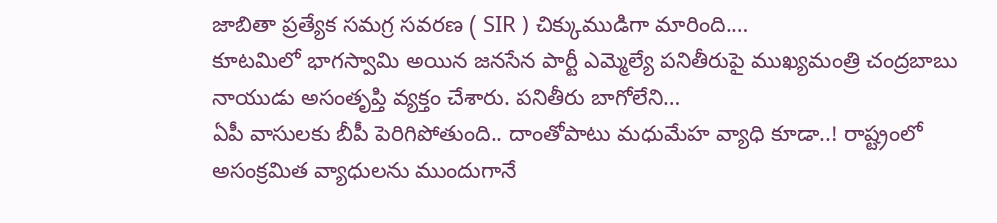జాబితా ప్రత్యేక సమగ్ర సవరణ ( SIR ) చిక్కుముడిగా మారింది.…
కూటమిలో భాగస్వామి అయిన జనసేన పార్టీ ఎమ్మెల్యే పనితీరుపై ముఖ్యమంత్రి చంద్రబాబు నాయుడు అసంతృప్తి వ్యక్తం చేశారు. పనితీరు బాగోలేని…
ఏపీ వాసులకు బీపీ పెరిగిపోతుంది.. దాంతోపాటు మధుమేహ వ్యాధి కూడా..! రాష్ట్రంలో అసంక్రమిత వ్యాధులను ముందుగానే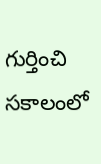గుర్తించి సకాలంలో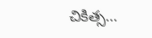చికిత్స…